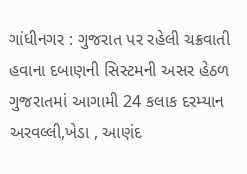ગાંધીનગર : ગુજરાત પર રહેલી ચક્રવાતી હવાના દબાણની સિસ્ટમની અસર હેઠળ ગુજરાતમાં આગામી 24 કલાક દરમ્યાન અરવલ્લી,ખેડા , આણંદ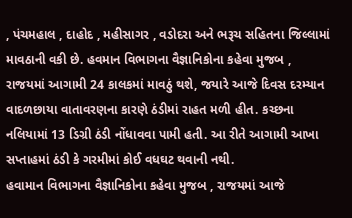, પંચમહાલ , દાહોદ , મહીસાગર , વડોદરા અને ભરૂચ સહિતના જિલ્લામાં માવઠાની વકી છે. હવમાન વિભાગના વૈજ્ઞાનિકોના કહેવા મુજબ , રાજયમાં આગામી 24 કાલકમાં માવઠું થશે, જયારે આજે દિવસ દરમ્યાન વાદળછાયા વાતાવરણના કારણે ઠંડીમાં રાહત મળી હીત. કચ્છના નલિયામાં 13 ડિગ્રી ઠંડી નોંધાવવા પામી હતી. આ રીતે આગામી આખા સપ્તાહમાં ઠંડી કે ગરમીમાં કોઈ વધઘટ થવાની નથી.
હવામાન વિભાગના વૈજ્ઞાનિકોના કહેવા મુજબ , રાજયમાં આજે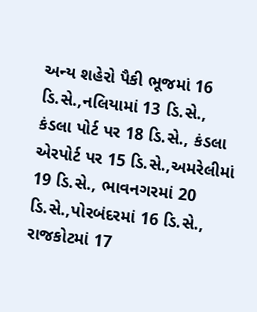અન્ય શહેરો પૈકી ભૂજમાં 16 ડિ.સે.,નલિયામાં 13 ડિ.સે., કંડલા પોર્ટ પર 18 ડિ.સે., કંડલા એરપોર્ટ પર 15 ડિ.સે.,અમરેલીમાં 19 ડિ.સે., ભાવનગરમાં 20 ડિ.સે.,પોરબંદરમાં 16 ડિ.સે., રાજકોટમાં 17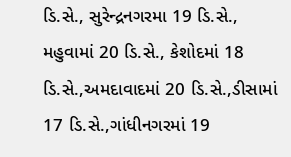ડિ.સે., સુરેન્દ્રનગરમા 19 ડિ.સે., મહુવામાં 20 ડિ.સે., કેશોદમાં 18 ડિ.સે.,અમદાવાદમાં 20 ડિ.સે.,ડીસામાં 17 ડિ.સે.,ગાંધીનગરમાં 19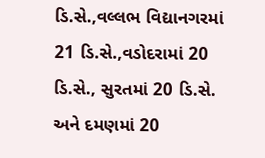ડિ.સે.,વલ્લભ વિદ્યાનગરમાં 21 ડિ.સે.,વડોદરામાં 20 ડિ.સે., સુરતમાં 20 ડિ.સે. અને દમણમાં 20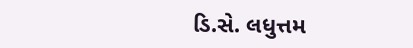ડિ.સે. લધુત્તમ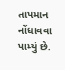તાપમાન નોંધાવવા પામ્યું છે.